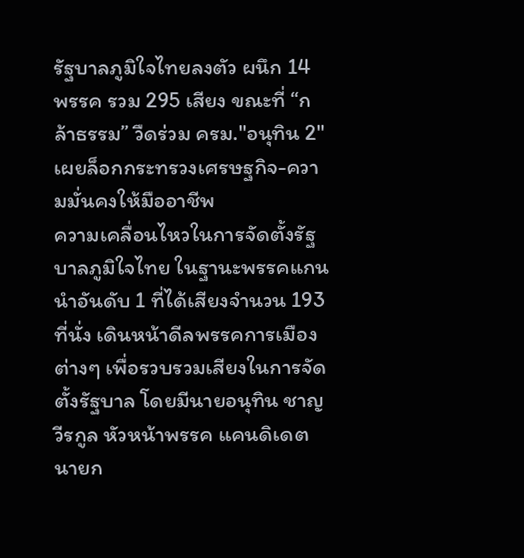รัฐบาลภูมิใจไทยลงตัว ผนึก 14 พรรค รวม 295 เสียง ขณะที่ “กล้าธรรม” วืดร่วม ครม."อนุทิน 2" เผยล็อกกระทรวงเศรษฐกิจ-ความมั่นคงให้มืออาชีพ
ความเคลื่อนไหวในการจัดตั้งรัฐบาลภูมิใจไทย ในฐานะพรรคแกนนำอันดับ 1 ที่ได้เสียงจำนวน 193 ที่นั่ง เดินหน้าดีลพรรคการเมืองต่างๆ เพื่อรวบรวมเสียงในการจัดตั้งรัฐบาล โดยมีนายอนุทิน ชาญวีรกูล หัวหน้าพรรค แคนดิเดตนายก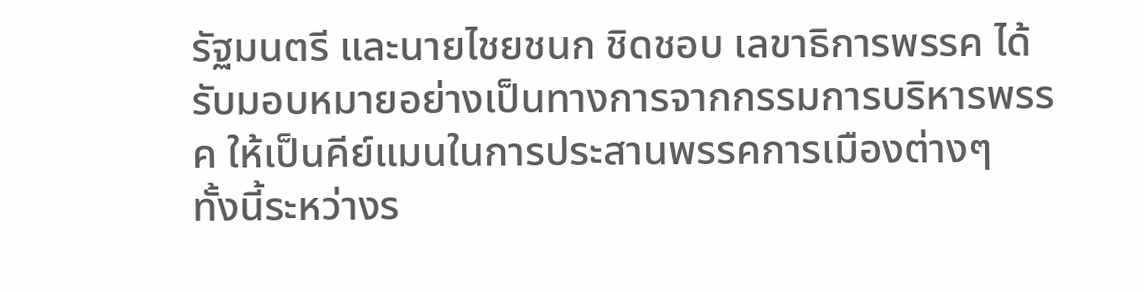รัฐมนตรี และนายไชยชนก ชิดชอบ เลขาธิการพรรค ได้รับมอบหมายอย่างเป็นทางการจากกรรมการบริหารพรรค ให้เป็นคีย์แมนในการประสานพรรคการเมืองต่างๆ
ทั้งนี้ระหว่างร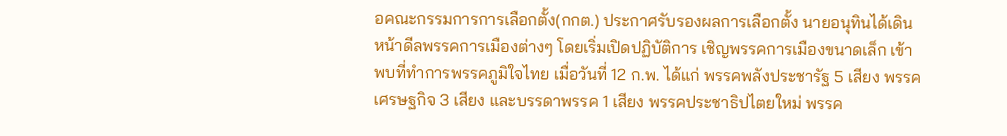อคณะกรรมการการเลือกตั้ง(กกต.) ประกาศรับรองผลการเลือกตั้ง นายอนุทินได้เดินหน้าดีลพรรคการเมืองต่างๆ โดยเริ่มเปิดปฏิบัติการ เชิญพรรคการเมืองขนาดเล็ก เข้าพบที่ทำการพรรคภูมิใจไทย เมื่อวันที่ 12 ก.พ. ได้แก่ พรรคพลังประชารัฐ 5 เสียง พรรคเศรษฐกิจ 3 เสียง และบรรดาพรรค 1 เสียง พรรคประชาธิปไตยใหม่ พรรค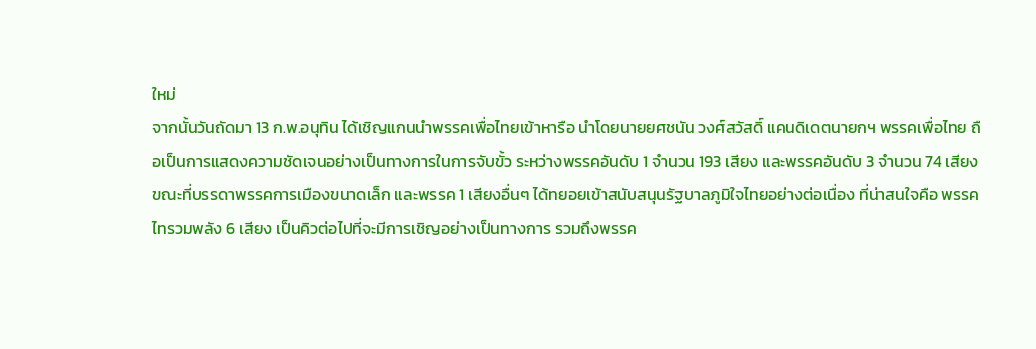ใหม่
จากนั้นวันถัดมา 13 ก.พ.อนุทิน ได้เชิญแกนนำพรรคเพื่อไทยเข้าหารือ นำโดยนายยศชนัน วงศ์สวัสดิ์ แคนดิเดตนายกฯ พรรคเพื่อไทย ถือเป็นการแสดงความชัดเจนอย่างเป็นทางการในการจับขั้ว ระหว่างพรรคอันดับ 1 จำนวน 193 เสียง และพรรคอันดับ 3 จำนวน 74 เสียง
ขณะที่บรรดาพรรคการเมืองขนาดเล็ก และพรรค 1 เสียงอื่นๆ ได้ทยอยเข้าสนับสนุนรัฐบาลภูมิใจไทยอย่างต่อเนื่อง ที่น่าสนใจคือ พรรคไทรวมพลัง 6 เสียง เป็นคิวต่อไปที่จะมีการเชิญอย่างเป็นทางการ รวมถึงพรรค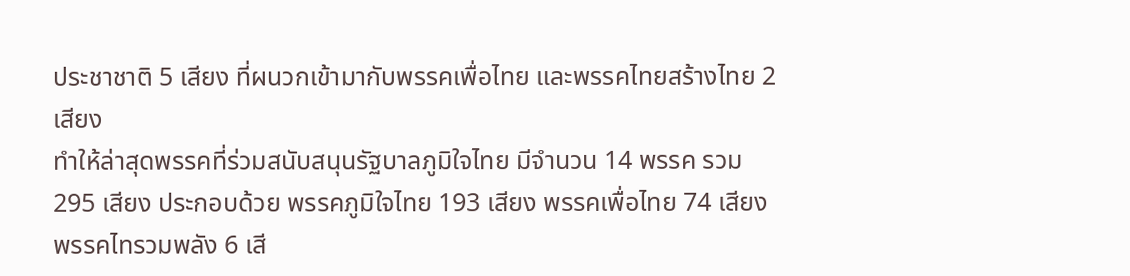ประชาชาติ 5 เสียง ที่ผนวกเข้ามากับพรรคเพื่อไทย และพรรคไทยสร้างไทย 2 เสียง
ทำให้ล่าสุดพรรคที่ร่วมสนับสนุนรัฐบาลภูมิใจไทย มีจำนวน 14 พรรค รวม 295 เสียง ประกอบด้วย พรรคภูมิใจไทย 193 เสียง พรรคเพื่อไทย 74 เสียง พรรคไทรวมพลัง 6 เสี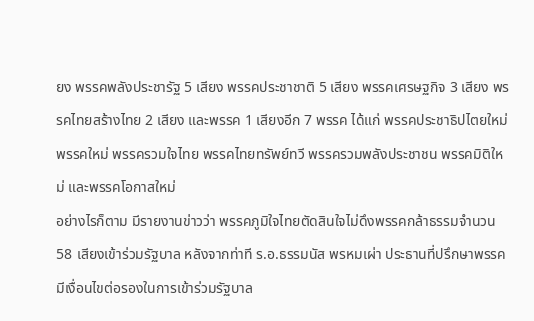ยง พรรคพลังประชารัฐ 5 เสียง พรรคประชาชาติ 5 เสียง พรรคเศรษฐกิจ 3 เสียง พรรคไทยสร้างไทย 2 เสียง และพรรค 1 เสียงอีก 7 พรรค ได้แก่ พรรคประชาธิปไตยใหม่ พรรคใหม่ พรรครวมใจไทย พรรคไทยทรัพย์ทวี พรรครวมพลังประชาชน พรรคมิติใหม่ และพรรคโอกาสใหม่
อย่างไรก็ตาม มีรายงานข่าวว่า พรรคภูมิใจไทยตัดสินใจไม่ดึงพรรคกล้าธรรมจำนวน 58 เสียงเข้าร่วมรัฐบาล หลังจากท่าที ร.อ.ธรรมนัส พรหมเผ่า ประธานที่ปรึกษาพรรค มีเงื่อนไขต่อรองในการเข้าร่วมรัฐบาล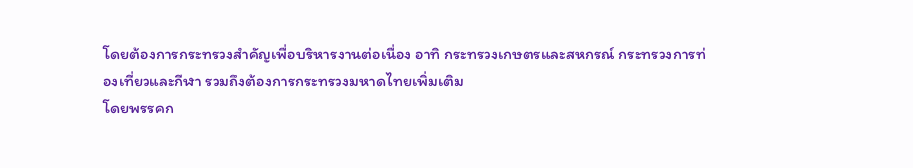โดยต้องการกระทรวงสำคัญเพื่อบริหารงานต่อเนื่อง อาทิ กระทรวงเกษตรและสหกรณ์ กระทรวงการท่องเที่ยวและกีฬา รวมถึงต้องการกระทรวงมหาดไทยเพิ่มเติม
โดยพรรคก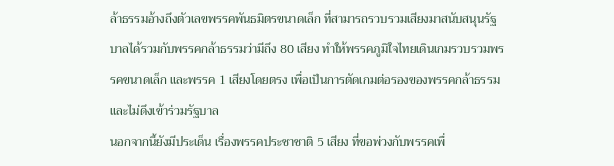ล้าธรรมอ้างถึงตัวเลขพรรคพันธมิตรขนาดเล็ก ที่สามารถรวบรวมเสียงมาสนับสนุนรัฐบาลได้รวมกับพรรคกล้าธรรมว่ามีถึง 80 เสียง ทำให้พรรคภูมิใจไทยเดินเกมรวบรวมพรรคขนาดเล็ก และพรรค 1 เสียงโดยตรง เพื่อเป็นการตัดเกมต่อรองของพรรคกล้าธรรม และไม่ดึงเข้าร่วมรัฐบาล
นอกจากนี้ยังมีประเด็น เรื่องพรรคประชาชาติ 5 เสียง ที่ขอพ่วงกับพรรคเพื่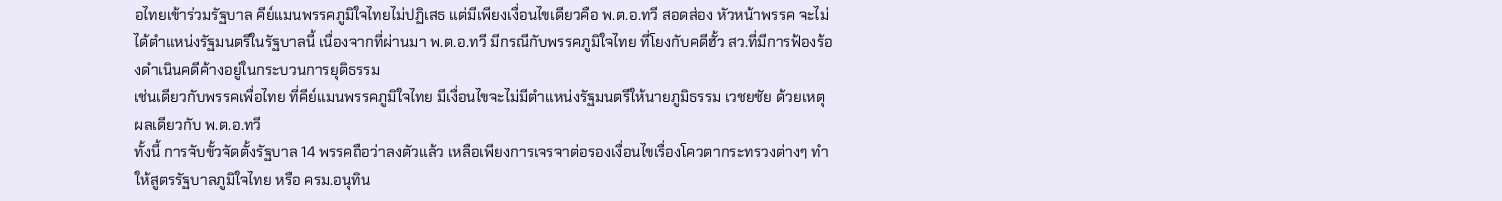อไทยเข้าร่วมรัฐบาล คีย์แมนพรรคภูมิใจไทยไม่ปฏิเสธ แต่มีเพียงเงื่อนไขเดียวคือ พ.ต.อ.ทวี สอดส่อง หัวหน้าพรรค จะไม่ได้ตำแหน่งรัฐมนตรีในรัฐบาลนี้ เนื่องจากที่ผ่านมา พ.ต.อ.ทวี มีกรณีกับพรรคภูมิใจไทย ที่โยงกับคดีฮั้ว สว.ที่มีการฟ้องร้องดำเนินคดีค้างอยู่ในกระบวนการยุติธรรม
เช่นเดียวกับพรรคเพื่อไทย ที่คีย์แมนพรรคภูมิใจไทย มีเงื่อนไขจะไม่มีตำแหน่งรัฐมนตรีให้นายภูมิธรรม เวชยชัย ด้วยเหตุผลเดียวกับ พ.ต.อ.ทวี
ทั้งนี้ การจับขั้วจัดตั้งรัฐบาล 14 พรรคถือว่าลงตัวแล้ว เหลือเพียงการเจรจาต่อรองเงื่อนไขเรื่องโควตากระทรวงต่างๆ ทำให้สูตรรัฐบาลภูมิใจไทย หรือ ครม.อนุทิน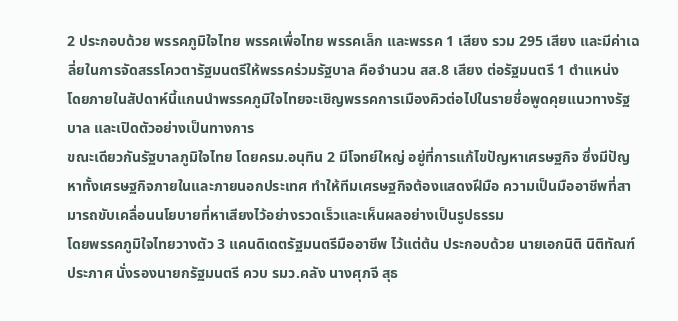2 ประกอบด้วย พรรคภูมิใจไทย พรรคเพื่อไทย พรรคเล็ก และพรรค 1 เสียง รวม 295 เสียง และมีค่าเฉลี่ยในการจัดสรรโควตารัฐมนตรีให้พรรคร่วมรัฐบาล คือจำนวน สส.8 เสียง ต่อรัฐมนตรี 1 ตำแหน่ง
โดยภายในสัปดาห์นี้แกนนำพรรคภูมิใจไทยจะเชิญพรรคการเมืองคิวต่อไปในรายชื่อพูดคุยแนวทางรัฐบาล และเปิดตัวอย่างเป็นทางการ
ขณะเดียวกันรัฐบาลภูมิใจไทย โดยครม.อนุทิน 2 มีโจทย์ใหญ่ อยู่ที่การแก้ไขปัญหาเศรษฐกิจ ซึ่งมีปัญหาทั้งเศรษฐกิจภายในและภายนอกประเทศ ทำให้ทีมเศรษฐกิจต้องแสดงฝีมือ ความเป็นมืออาชีพที่สามารถขับเคลื่อนนโยบายที่หาเสียงไว้อย่างรวดเร็วและเห็นผลอย่างเป็นรูปธรรม
โดยพรรคภูมิใจไทยวางตัว 3 แคนดิเดตรัฐมนตรีมืออาชีพ ไว้แต่ต้น ประกอบด้วย นายเอกนิติ นิติทัณฑ์ประภาศ นั่งรองนายกรัฐมนตรี ควบ รมว.คลัง นางศุภจี สุธ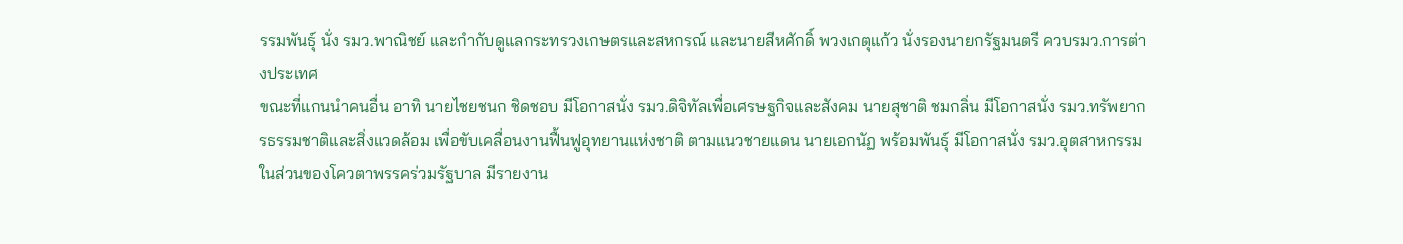รรมพันธุ์ นั่ง รมว.พาณิชย์ และกำกับดูแลกระทรวงเกษตรและสหกรณ์ และนายสีหศักดิ์ พวงเกตุแก้ว นั่งรองนายกรัฐมนตรี ควบรมว.การต่างประเทศ
ขณะที่แกนนำคนอื่น อาทิ นายไชยชนก ชิดชอบ มีโอกาสนั่ง รมว.ดิจิทัลเพื่อเศรษฐกิจและสังคม นายสุชาติ ชมกลิ่น มีโอกาสนั่ง รมว.ทรัพยากรธรรมชาติและสิ่งแวดล้อม เพื่อขับเคลื่อนงานฟื้นฟูอุทยานแห่งชาติ ตามแนวชายแดน นายเอกนัฏ พร้อมพันธุ์ มีโอกาสนั่ง รมว.อุตสาหกรรม
ในส่วนของโควตาพรรคร่วมรัฐบาล มีรายงาน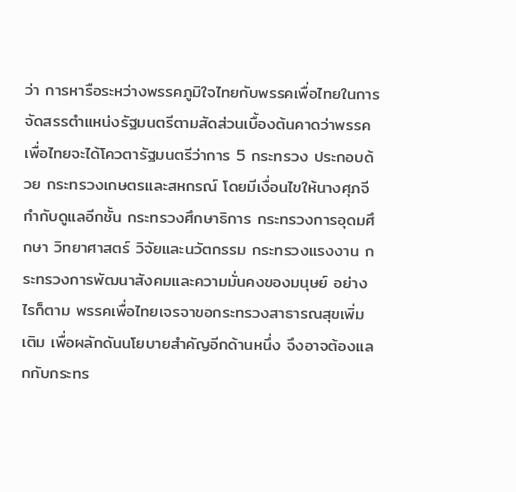ว่า การหารือระหว่างพรรคภูมิใจไทยกับพรรคเพื่อไทยในการจัดสรรตำแหน่งรัฐมนตรีตามสัดส่วนเบื้องต้นคาดว่าพรรคเพื่อไทยจะได้โควตารัฐมนตรีว่าการ 5 กระทรวง ประกอบด้วย กระทรวงเกษตรและสหกรณ์ โดยมีเงื่อนไขให้นางศุภจี กำกับดูแลอีกชั้น กระทรวงศึกษาธิการ กระทรวงการอุดมศึกษา วิทยาศาสตร์ วิจัยและนวัตกรรม กระทรวงแรงงาน กระทรวงการพัฒนาสังคมและความมั่นคงของมนุษย์ อย่างไรก็ตาม พรรคเพื่อไทยเจรจาขอกระทรวงสาธารณสุขเพิ่มเติม เพื่อผลักดันนโยบายสำคัญอีกด้านหนึ่ง จึงอาจต้องแลกกับกระทร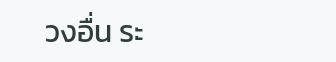วงอื่น ระ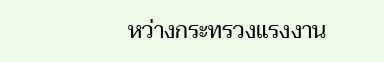หว่างกระทรวงแรงงาน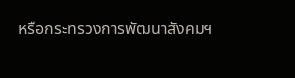หรือกระทรวงการพัฒนาสังคมฯ